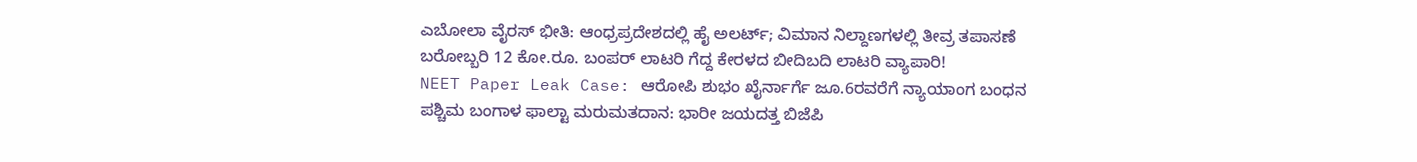ಎಬೋಲಾ ವೈರಸ್ ಭೀತಿ: ಆಂಧ್ರಪ್ರದೇಶದಲ್ಲಿ ಹೈ ಅಲರ್ಟ್; ವಿಮಾನ ನಿಲ್ದಾಣಗಳಲ್ಲಿ ತೀವ್ರ ತಪಾಸಣೆ
ಬರೋಬ್ಬರಿ 12 ಕೋ.ರೂ. ಬಂಪರ್ ಲಾಟರಿ ಗೆದ್ದ ಕೇರಳದ ಬೀದಿಬದಿ ಲಾಟರಿ ವ್ಯಾಪಾರಿ!
NEET Paper Leak Case: ಆರೋಪಿ ಶುಭಂ ಖೈರ್ನಾರ್ಗೆ ಜೂ.6ರವರೆಗೆ ನ್ಯಾಯಾಂಗ ಬಂಧನ
ಪಶ್ಚಿಮ ಬಂಗಾಳ ಫಾಲ್ಟಾ ಮರುಮತದಾನ: ಭಾರೀ ಜಯದತ್ತ ಬಿಜೆಪಿ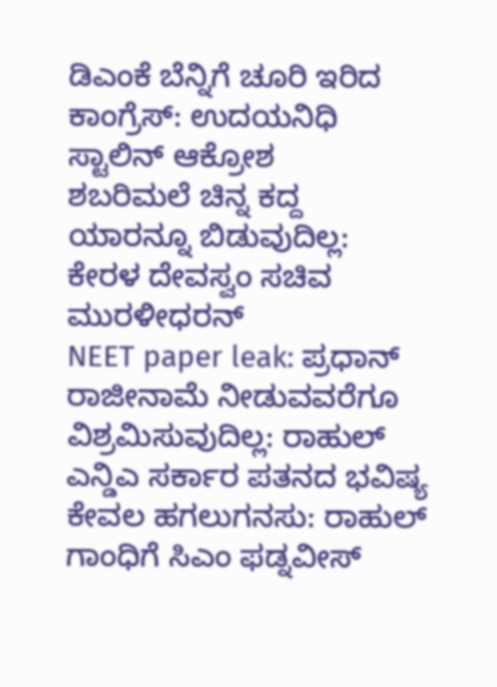ಡಿಎಂಕೆ ಬೆನ್ನಿಗೆ ಚೂರಿ ಇರಿದ ಕಾಂಗ್ರೆಸ್: ಉದಯನಿಧಿ ಸ್ಟಾಲಿನ್ ಆಕ್ರೋಶ
ಶಬರಿಮಲೆ ಚಿನ್ನ ಕದ್ದ ಯಾರನ್ನೂ ಬಿಡುವುದಿಲ್ಲ: ಕೇರಳ ದೇವಸ್ವಂ ಸಚಿವ ಮುರಳೀಧರನ್
NEET paper leak: ಪ್ರಧಾನ್ ರಾಜೀನಾಮೆ ನೀಡುವವರೆಗೂ ವಿಶ್ರಮಿಸುವುದಿಲ್ಲ: ರಾಹುಲ್
ಎನ್ಡಿಎ ಸರ್ಕಾರ ಪತನದ ಭವಿಷ್ಯ ಕೇವಲ ಹಗಲುಗನಸು: ರಾಹುಲ್ ಗಾಂಧಿಗೆ ಸಿಎಂ ಫಡ್ನವೀಸ್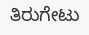ತಿರುಗೇಟು